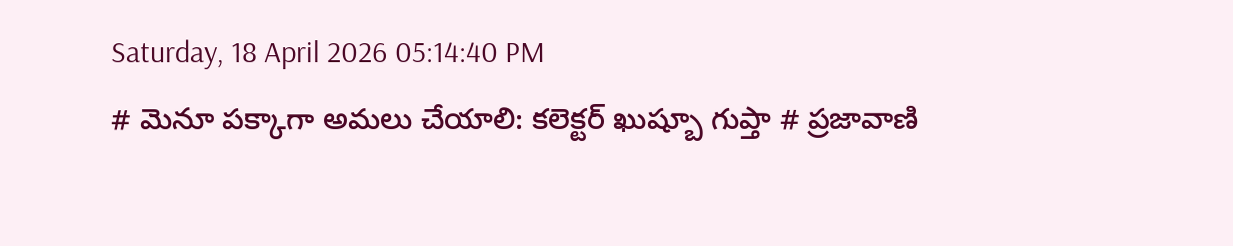Saturday, 18 April 2026 05:14:40 PM
# మెనూ పక్కాగా అమలు చేయాలి: కలెక్టర్ ఖుష్బూ గుప్తా # ప్రజావాణి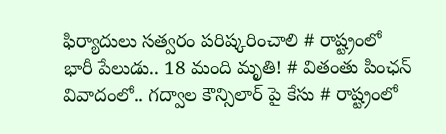ఫిర్యాదులు సత్వరం పరిష్కరించాలి # రాష్ట్రంలో భారీ పేలుడు.. 18 మంది మృతి! # వితంతు పింఛన్ వివాదంలో.. గద్వాల కౌన్సిలార్ పై కేసు # రాష్ట్రంలో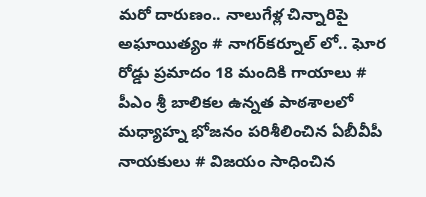మరో దారుణం.. నాలుగేళ్ల చిన్నారిపై అఘాయిత్యం # నాగర్‌కర్నూల్ లో.. ఘోర రోడ్డు ప్రమాదం 18 మందికి గాయాలు # పీఎం శ్రీ బాలికల ఉన్నత పాఠశాలలో మధ్యాహ్న భోజనం పరిశీలించిన ఏబీవీపీ నాయకులు # విజయం సాధించిన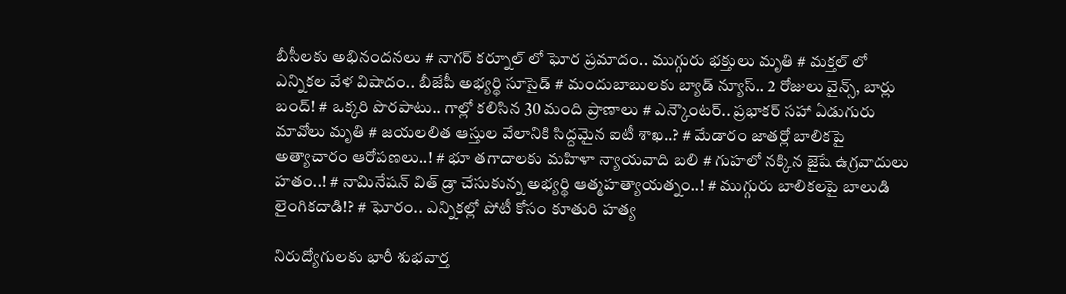బీసీలకు అభినందనలు # నాగర్ కర్నూల్ లో ఘోర ప్రమాదం.. ముగ్గురు భక్తులు మృతి # మక్తల్ లో ఎన్నికల వేళ విషాదం.. బీజేపీ అభ్యర్థి సూసైడ్ # మందుబాబులకు బ్యాడ్ న్యూస్.. 2 రోజులు వైన్స్, బార్లు బంద్! # ఒక్కరి పొరపాటు.. గాల్లో కలిసిన 30 మంది ప్రాణాలు # ఎన్కౌంటర్.. ప్రభాకర్ సహా ఏడుగురు మావోలు మృతి # జయలలిత ఆస్తుల వేలానికి సిద్దమైన ఐటీ శాఖ..? # మేడారం జాతర్లో బాలికపై అత్యాచారం ఆరోపణలు..! # భూ తగాదాలకు మహిళా న్యాయవాది బలి # గుహలో నక్కిన జైషే ఉగ్రవాదులు హతం..! # నామినేషన్ విత్ డ్రా చేసుకున్న అభ్యర్థి ఆత్మహత్యాయత్నం..! # ముగ్గురు బాలికలపై బాలుడి లైంగికదాడి!? # ఘోరం.. ఎన్నికల్లో పోటీ కోసం కూతురి హత్య

నిరుద్యోగులకు భారీ శుభవార్త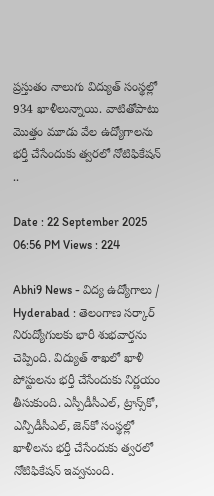ప్రస్తుతం నాలుగు విద్యుత్‌ సంస్థల్లో 934 ఖాళీలున్నాయి. వాటితోపాటు మొత్తం మూడు వేల ఉద్యోగాలను భర్తీ చేసేందుకు త్వరలో నోటిఫికేషన్ ..

Date : 22 September 2025 06:56 PM Views : 224

Abhi9 News - విద్య ఉద్యోగాలు / Hyderabad : తెలంగాణ సర్కార్ నిరుద్యోగులకు భారీ శుభవార్తను చెప్పింది. విద్యుత్ శాఖలో ఖాళీ పోస్టులను భర్తీ చేసేందుకు నిర్ణయం తీసుకుంది. ఎస్పీడీసీఎల్, ట్రాన్స్‌కో, ఎన్పీడీసీఎల్, జెన్‌కో సంస్థల్లో ఖాళీలను భర్తీ చేసేందుకు త్వరలో నోటిఫికేషన్ ఇవ్వనుంది.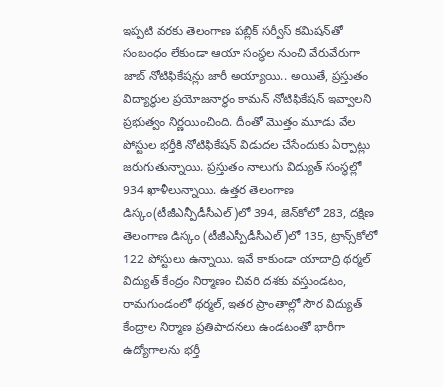ఇప్పటి వరకు తెలంగాణ పబ్లిక్ సర్వీస్ కమిషన్‌తో సంబంధం లేకుండా ఆయా సంస్థల నుంచి వేరువేరుగా జాబ్ నోటిఫికేషన్లు జారీ అయ్యాయి.. అయితే, ప్రస్తుతం విద్యార్థుల ప్రయోజనార్థం కామన్ నోటిఫికేషన్ ఇవ్వాలని ప్రభుత్వం నిర్ణయించింది. దీంతో మొత్తం మూడు వేల పోస్టుల భర్తీకి నోటిఫికేషన్ విడుదల చేసేందుకు ఏర్పాట్లు జరుగుతున్నాయి. ప్రస్తుతం నాలుగు విద్యుత్‌ సంస్థల్లో 934 ఖాళీలున్నాయి. ఉత్తర తెలంగాణ డిస్కం(టీజీఎన్పీడీసీఎల్)లో 394, జెన్‌కోలో 283, దక్షిణ తెలంగాణ డిస్కం (టీజీఎస్పీడీసీఎల్)లో 135, ట్రాన్స్‌కోలో 122 పోస్టులు ఉన్నాయి. ఇవే కాకుండా యాదాద్రి థర్మల్ విద్యుత్ కేంద్రం నిర్మాణం చివరి దశకు వస్తుండటం, రామగుండంలో థర్మల్, ఇతర ప్రాంతాల్లో సౌర విద్యుత్ కేంద్రాల నిర్మాణ ప్రతిపాదనలు ఉండటంతో భారీగా ఉద్యోగాలను భర్తీ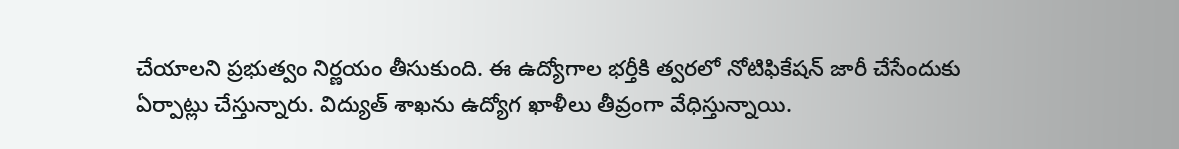చేయాలని ప్రభుత్వం నిర్ణయం తీసుకుంది. ఈ ఉద్యోగాల భర్తీకి త్వరలో నోటిఫికేషన్ జారీ చేసేందుకు ఏర్పాట్లు చేస్తున్నారు. విద్యుత్ శాఖను ఉద్యోగ ఖాళీలు తీవ్రంగా వేధిస్తున్నాయి.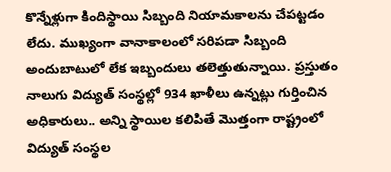కొన్నేళ్లుగా కిందిస్థాయి సిబ్బంది నియామకాలను చేపట్టడం లేదు. ముఖ్యంగా వానాకాలంలో సరిపడా సిబ్బంది అందుబాటులో లేక ఇబ్బందులు తలెత్తుతున్నాయి. ప్రస్తుతం నాలుగు విద్యుత్ సంస్థల్లో 934 ఖాళీలు ఉన్నట్లు గుర్తించిన అధికారులు.. అన్ని స్థాయిల కలిపితే మొత్తంగా రాష్ట్రంలో విద్యుత్ సంస్థల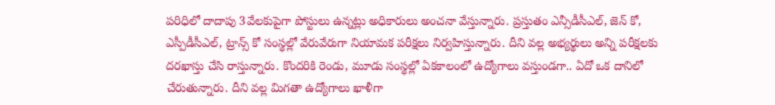పరిధిలో దాదాపు 3వేలకుపైగా పోస్టులు ఉన్నట్లు అధికారులు అంచనా వేస్తున్నారు. ప్రస్తుతం ఎన్సీడీసీఎల్, జెన్ కో, ఎస్పీడీసీఎల్, ట్రాన్స్ కో సంస్థల్లో వేరువేరుగా నియామక పరీక్షలు నిర్వహిస్తున్నారు. దీని వల్ల అభ్యర్థులు అన్ని పరీక్షలకు దరఖాస్తు చేసి రాస్తున్నారు. కొందరికి రెండు, మూడు సంస్థల్లో ఏకకాలంలో ఉద్యోగాలు వస్తుండగా.. ఏదో ఒక దానిలో చేరుతున్నారు. దీని వల్ల మిగతా ఉద్యోగాలు ఖాళీగా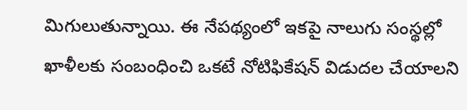మిగులుతున్నాయి. ఈ నేపథ్యంలో ఇకపై నాలుగు సంస్థల్లో ఖాళీలకు సంబంధించి ఒకటే నోటిఫికేషన్ విడుదల చేయాలని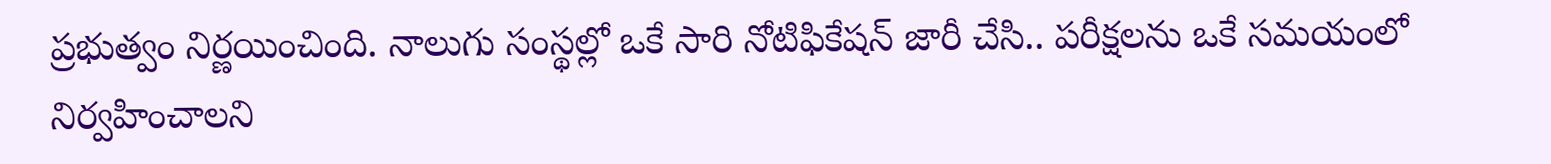ప్రభుత్వం నిర్ణయించింది. నాలుగు సంస్థల్లో ఒకే సారి నోటిఫికేషన్ జారీ చేసి.. పరీక్షలను ఒకే సమయంలో నిర్వహించాలని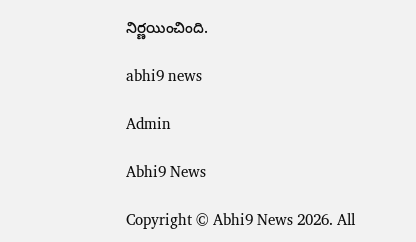నిర్ణయించింది.

abhi9 news

Admin

Abhi9 News

Copyright © Abhi9 News 2026. All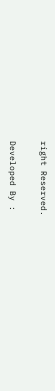right Reserved.

Developed By :